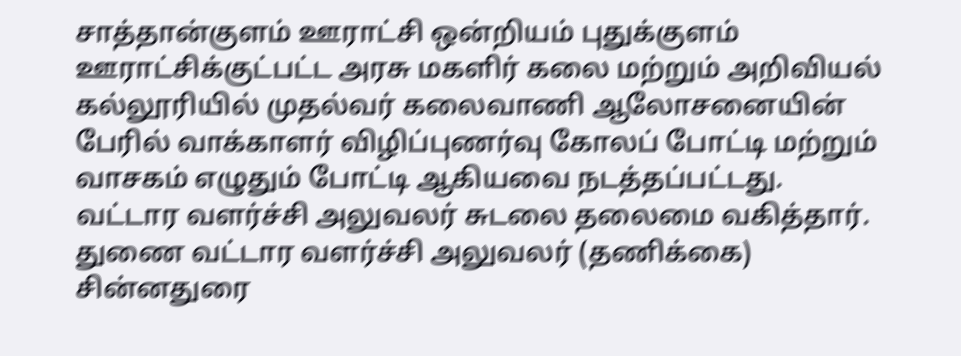சாத்தான்குளம் ஊராட்சி ஒன்றியம் புதுக்குளம் ஊராட்சிக்குட்பட்ட அரசு மகளிர் கலை மற்றும் அறிவியல் கல்லூரியில் முதல்வர் கலைவாணி ஆலோசனையின் பேரில் வாக்காளர் விழிப்புணர்வு கோலப் போட்டி மற்றும் வாசகம் எழுதும் போட்டி ஆகியவை நடத்தப்பட்டது.
வட்டார வளர்ச்சி அலுவலர் சுடலை தலைமை வகித்தார். துணை வட்டார வளர்ச்சி அலுவலர் (தணிக்கை) சின்னதுரை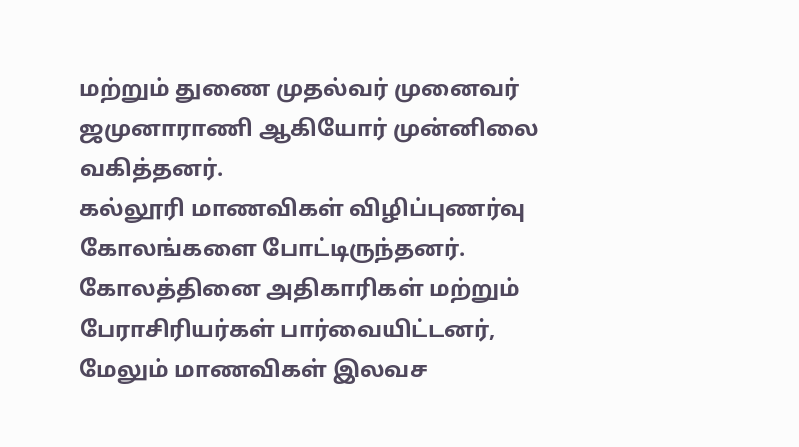மற்றும் துணை முதல்வர் முனைவர் ஜமுனாராணி ஆகியோர் முன்னிலை வகித்தனர்.
கல்லூரி மாணவிகள் விழிப்புணர்வு கோலங்களை போட்டிருந்தனர். கோலத்தினை அதிகாரிகள் மற்றும் பேராசிரியர்கள் பார்வையிட்டனர், மேலும் மாணவிகள் இலவச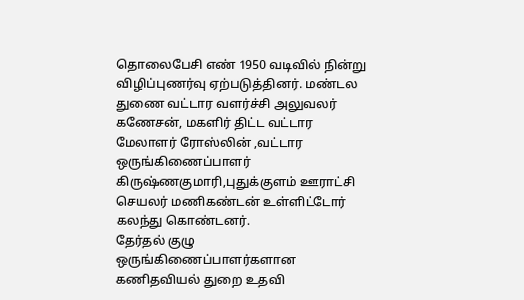தொலைபேசி எண் 1950 வடிவில் நின்று விழிப்புணர்வு ஏற்படுத்தினர். மண்டல துணை வட்டார வளர்ச்சி அலுவலர் கணேசன், மகளிர் திட்ட வட்டார மேலாளர் ரோஸ்லின் ,வட்டார ஒருங்கிணைப்பாளர் கிருஷ்ணகுமாரி,புதுக்குளம் ஊராட்சி செயலர் மணிகண்டன் உள்ளிட்டோர் கலந்து கொண்டனர்.
தேர்தல் குழு ஒருங்கிணைப்பாளர்களான கணிதவியல் துறை உதவி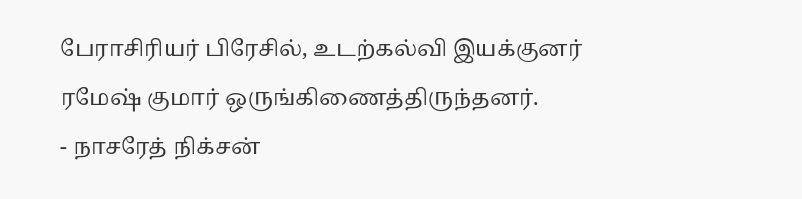பேராசிரியர் பிரேசில், உடற்கல்வி இயக்குனர் ரமேஷ் குமார் ஒருங்கிணைத்திருந்தனர்.
- நாசரேத் நிக்சன்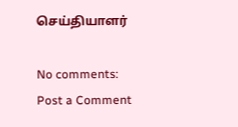செய்தியாளர்

No comments:
Post a Comment